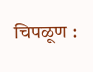चिपळूण :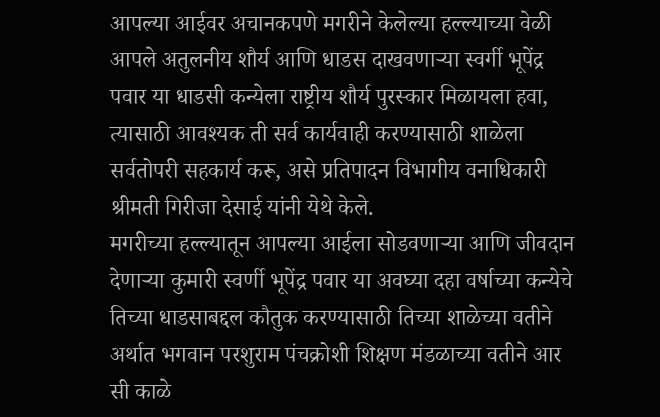आपल्या आईवर अचानकपणे मगरीने केलेल्या हल्ल्याच्या वेळी आपले अतुलनीय शौर्य आणि धाडस दाखवणाऱ्या स्वर्गी भूपेंद्र पवार या धाडसी कन्येला राष्ट्रीय शौर्य पुरस्कार मिळायला हवा, त्यासाठी आवश्यक ती सर्व कार्यवाही करण्यासाठी शाळेला सर्वतोपरी सहकार्य करू, असे प्रतिपादन विभागीय वनाधिकारी श्रीमती गिरीजा देसाई यांनी येथे केले.
मगरीच्या हल्ल्यातून आपल्या आईला सोडवणाऱ्या आणि जीवदान देणाऱ्या कुमारी स्वर्णी भूपेंद्र पवार या अवघ्या दहा वर्षाच्या कन्येचे तिच्या धाडसाबद्दल कौतुक करण्यासाठी तिच्या शाळेच्या वतीने अर्थात भगवान परशुराम पंचक्रोशी शिक्षण मंडळाच्या वतीने आर सी काळे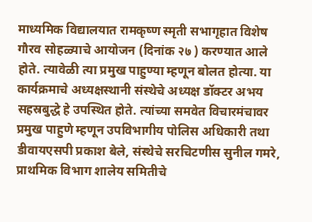माध्यमिक विद्यालयात रामकृष्ण स्मृती सभागृहात विशेष गौरव सोहळ्याचे आयोजन (दिनांक २७ ) करण्यात आले होते. त्यावेळी त्या प्रमुख पाहुण्या म्हणून बोलत होत्या. या कार्यक्रमाचे अध्यक्षस्थानी संस्थेचे अध्यक्ष डॉक्टर अभय सहस्रबुद्धे हे उपस्थित होते. त्यांच्या समवेत विचारमंचावर प्रमुख पाहुणे म्हणून उपविभागीय पोलिस अधिकारी तथा डीवायएसपी प्रकाश बेले, संस्थेचे सरचिटणीस सुनील गमरे, प्राथमिक विभाग शालेय समितीचे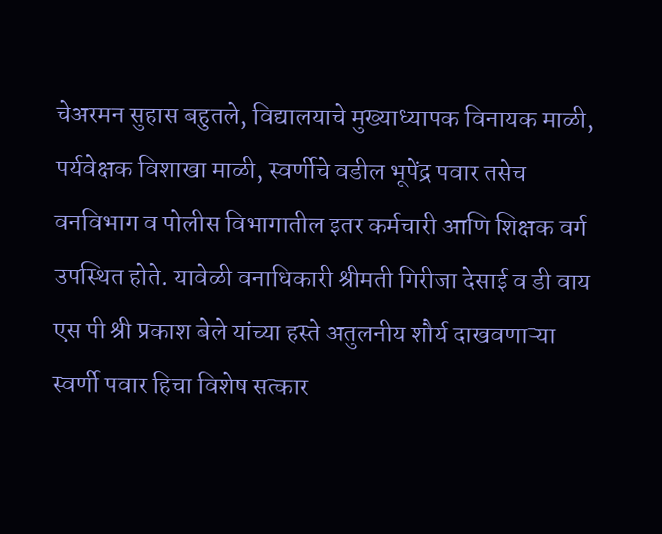चेअरमन सुहास बहुतले, विद्यालयाचे मुख्याध्यापक विनायक माळी, पर्यवेक्षक विशाखा माळी, स्वर्णीचे वडील भूपेंद्र पवार तसेच वनविभाग व पोलीस विभागातील इतर कर्मचारी आणि शिक्षक वर्ग उपस्थित होते. यावेळी वनाधिकारी श्रीमती गिरीजा देसाई व डी वाय एस पी श्री प्रकाश बेले यांच्या हस्ते अतुलनीय शौर्य दाखवणाऱ्या स्वर्णी पवार हिचा विशेष सत्कार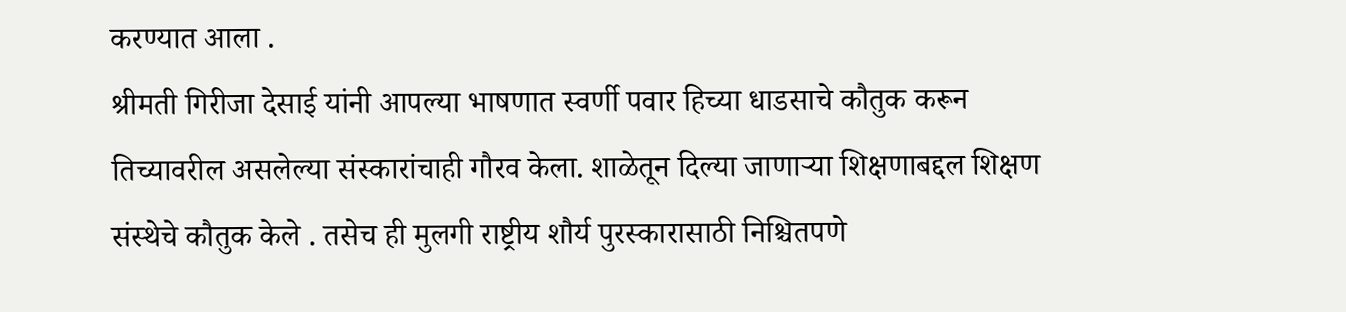करण्यात आला .
श्रीमती गिरीजा देसाई यांनी आपल्या भाषणात स्वर्णी पवार हिच्या धाडसाचे कौतुक करून तिच्यावरील असलेल्या संस्कारांचाही गौरव केला. शाळेतून दिल्या जाणाऱ्या शिक्षणाबद्दल शिक्षण संस्थेचे कौतुक केले . तसेच ही मुलगी राष्ट्रीय शौर्य पुरस्कारासाठी निश्चितपणे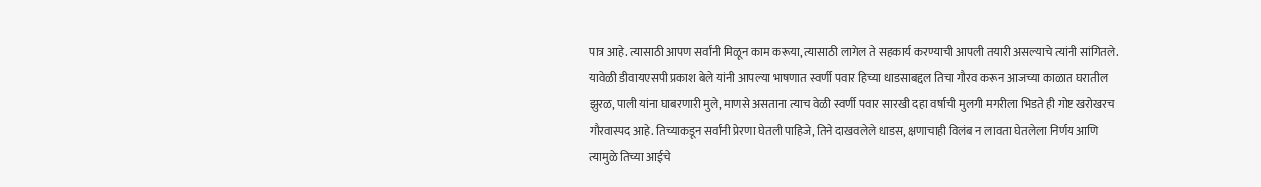पात्र आहे. त्यासाठी आपण सर्वांनी मिळून काम करूया, त्यासाठी लागेल ते सहकार्य करण्याची आपली तयारी असल्याचे त्यांनी सांगितले.
यावेळी डीवायएसपी प्रकाश बेले यांनी आपल्या भाषणात स्वर्णी पवार हिच्या धाडसाबद्दल तिचा गौरव करून आजच्या काळात घरातील झुरळ, पाली यांना घाबरणारी मुले, माणसे असताना त्याच वेळी स्वर्णी पवार सारखी दहा वर्षाची मुलगी मगरीला भिडते ही गोष्ट खरोखरच गौरवास्पद आहे. तिच्याकडून सर्वांनी प्रेरणा घेतली पाहिजे, तिने दाखवलेले धाडस, क्षणाचाही विलंब न लावता घेतलेला निर्णय आणि त्यामुळे तिच्या आईचे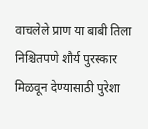वाचलेले प्राण या बाबी तिला निश्चितपणे शौर्य पुरस्कार मिळवून देण्यासाठी पुरेशा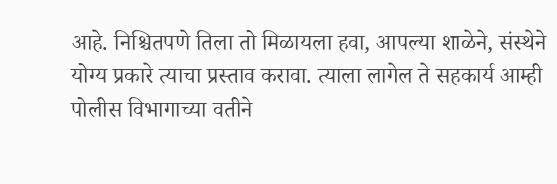आहे. निश्चितपणे तिला तो मिळायला हवा, आपल्या शाळेने, संस्थेने योग्य प्रकारे त्याचा प्रस्ताव करावा. त्याला लागेल ते सहकार्य आम्ही पोलीस विभागाच्या वतीने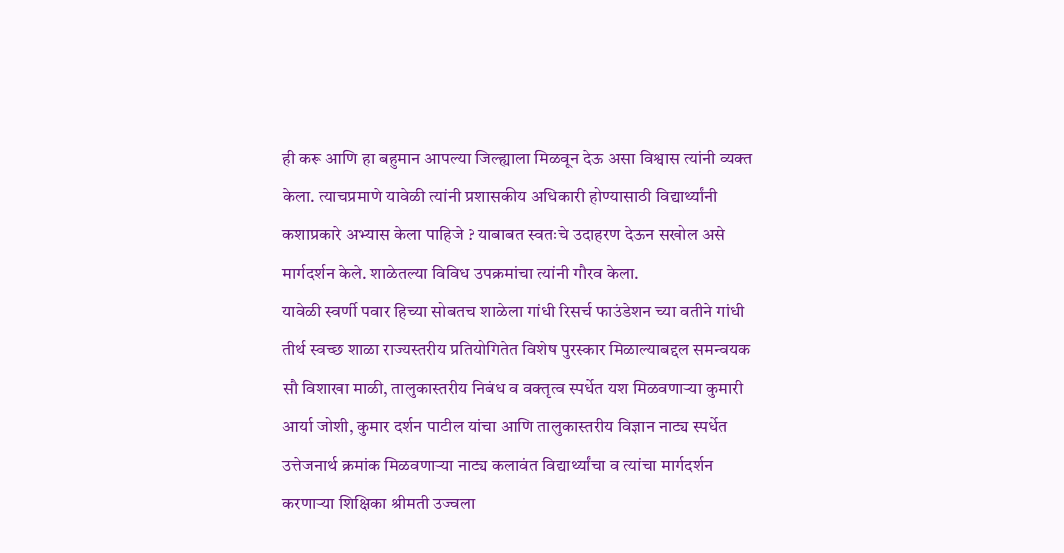ही करू आणि हा बहुमान आपल्या जिल्ह्याला मिळवून देऊ असा विश्वास त्यांनी व्यक्त केला. त्याचप्रमाणे यावेळी त्यांनी प्रशासकीय अधिकारी होण्यासाठी विद्यार्थ्यांनी कशाप्रकारे अभ्यास केला पाहिजे ? याबाबत स्वतःचे उदाहरण देऊन सखोल असे मार्गदर्शन केले. शाळेतल्या विविध उपक्रमांचा त्यांनी गौरव केला.
यावेळी स्वर्णी पवार हिच्या सोबतच शाळेला गांधी रिसर्च फाउंडेशन च्या वतीने गांधी तीर्थ स्वच्छ शाळा राज्यस्तरीय प्रतियोगितेत विशेष पुरस्कार मिळाल्याबद्दल समन्वयक सौ विशाखा माळी, तालुकास्तरीय निबंध व वक्तृत्व स्पर्धेत यश मिळवणाऱ्या कुमारी आर्या जोशी, कुमार दर्शन पाटील यांचा आणि तालुकास्तरीय विज्ञान नाट्य स्पर्धेत उत्तेजनार्थ क्रमांक मिळवणाऱ्या नाट्य कलावंत विद्यार्थ्यांचा व त्यांचा मार्गदर्शन करणाऱ्या शिक्षिका श्रीमती उज्वला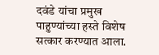दवंडे यांचा प्रमुख पाहुण्यांच्या हस्ते विशेष सत्कार करण्यात आला.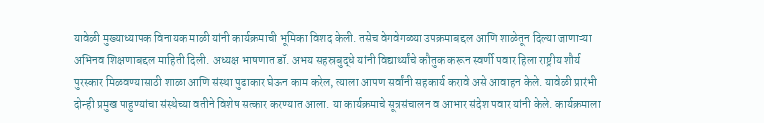यावेळी मुख्याध्यापक विनायक माळी यांनी कार्यक्रमाची भूमिका विशद केली. तसेच वेगवेगळ्या उपक्रमाबद्दल आणि शाळेतून दिल्या जाणाऱ्या अभिनव शिक्षणाबद्दल माहिती दिली. अध्यक्ष भाषणात डॉ. अभय सहस्रबुद्धे यांनी विद्यार्थ्यांचे कौतुक करून स्वर्णी पवार हिला राष्ट्रीय शौर्य पुरस्कार मिळवण्यासाठी शाळा आणि संस्था पुढाकार घेऊन काम करेल, त्याला आपण सर्वांनी सहकार्य करावे असे आवाहन केले. यावेळी प्रारंभी दोन्ही प्रमुख पाहुण्यांचा संस्थेच्या वतीने विशेष सत्कार करण्यात आला. या कार्यक्रमाचे सूत्रसंचालन व आभार संदेश पवार यांनी केले. कार्यक्रमाला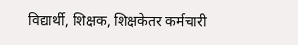विद्यार्थी, शिक्षक, शिक्षकेतर कर्मचारी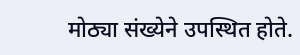मोठ्या संख्येने उपस्थित होते.